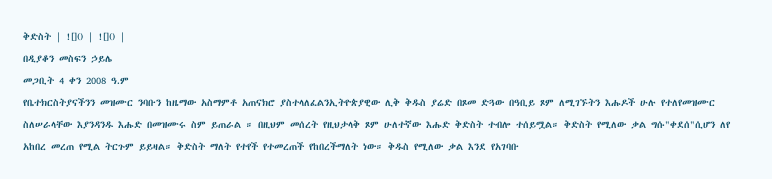ቅድስት | ![]() | ![]() |
በዲያቆን መስፍን ኃይሌ
መጋቢት 4 ቀን 2008 ዓ.ም
የቤተክርስትያናችንን መዝሙር ንባቡን ከዜማው አስማምቶ አጠናክሮ ያስተላለፈልንኢትዮጵያዊው ሊቅ ቅዱስ ያሬድ በጾመ ድጓው በዓቢይ ጾም ለሚገኙትን እሑዶች ሁሉ የተለየመዝሙር ስለሠራላቸው እያንዳንዱ እሑድ በመዝሙሩ ስም ይጠራል ። በዚህም መሰረት የዚህታላቅ ጾም ሁለተኛው እሑድ ቅድስት ተብሎ ተሰይሟል። ቅድስት የሚለው ቃል ግሱ"ቀደሰ"ሲሆን ለየ አከበረ መረጠ የሚል ትርጉም ይይዛል። ቅድስት ማለት የተየች የተመረጠች የከበረችማለት ነው። ቅዱስ የሚለው ቃል እንደ የአገባቡ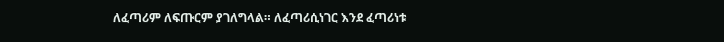ለፈጣሪም ለፍጡርም ያገለግላል። ለፈጣሪሲነገር እንደ ፈጣሪነቱ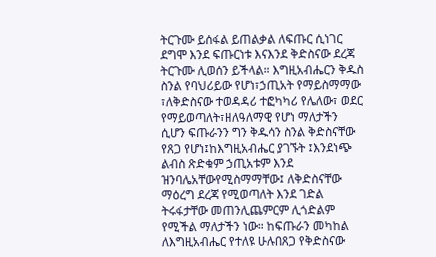ትርጉሙ ይሰፋል ይጠልቃል ለፍጡር ሲነገር ደግሞ እንደ ፍጡርነቱ እናእንደ ቅድስናው ደረጃ ትርጉሙ ሊወሰን ይችላል። እግዚአብሔርን ቅዱስ ስንል የባህሪይው የሆነ፣ኃጢአት የማይስማማው ፣ለቅድስናው ተወዳዳሪ ተፎካካሪ የሌለው፣ ወደር የማይወጣለት፣ዘለዓለማዊ የሆነ ማለታችን ሲሆን ፍጡራንን ግን ቅዱሳን ስንል ቅድስናቸው የጸጋ የሆነ፤ከእግዚአብሔር ያገኙት ፤እንደነጭ ልብስ ጽድቁም ኃጢአቱም እንደ ዝንባሌአቸውየሚስማማቸው፤ ለቅድስናቸው ማዕረግ ደረጃ የሚወጣለት እንደ ገድል ትሩፋታቸው መጠንሊጨምርም ሊጎድልም የሚችል ማለታችን ነው። ከፍጡራን መካከል ለእግዚአብሔር የተለዩ ሁሉበጸጋ የቅድስናው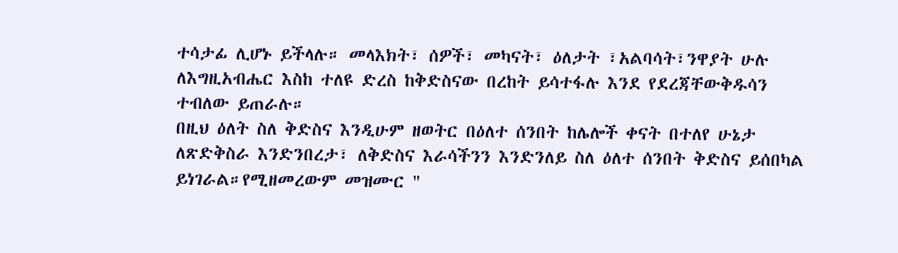ተሳታፊ ሊሆኑ ይችላሉ። መላእክት፣ ሰዎች፣ መካናት፣ ዕለታት ፣አልባሳት፣ንዋያት ሁሉ ለእግዚአብሔር እስከ ተለዩ ድረስ ከቅድስናው በረከት ይሳተፋሉ እንደ የደረጃቸውቅዱሳን ተብለው ይጠራሉ።
በዚህ ዕለት ስለ ቅድስና እንዲሁም ዘወትር በዕለተ ሰንበት ከሌሎች ቀናት በተለየ ሁኔታ ለጽድቅስራ እንድንበረታ፣ ለቅድስና እራሳችንን እንድንለይ ስለ ዕለተ ሰንበት ቅድስና ይሰበካል ይነገራል።የሚዘመረውም መዝሙር "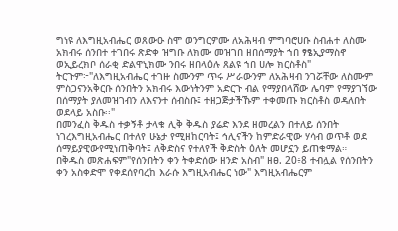ግነዩ ለእግዚአብሔር ወጸውዑ ስሞ ወንግርዎሙ ለአሕዛብ ምግባሮሀቡ ስብሐተ ለስሙ አክብሩ ሰንበተ ተገበሩ ጽድቀ ዝግቡ ለክሙ መዝገበ ዘበሰማያት ኀበ ፃፄኢያማስኖ ወኢይረክቦ ሰራቂ ድልዋኒክሙ ንበሩ ዘበላዕሉ ጸልዩ ኀበ ሀሎ ክርስቶስ" ትርጉም፦"ለእግዚአብሔር ተገዙ ስሙንም ጥሩ ሥራውንም ለአሕዛብ ንገሯቸው ለስሙም ምስጋናንአቅርቡ ሰንበትን አክብሩ እውነትንም አድርጉ ብል የማያበላሸው ሌባም የማያገኘው በሰማያት ያለመዝገብን ለእናንተ ሰብስቡ፤ ተዘጋጅታችኹም ተቀመጡ ክርስቶስ ወዳለበት ወደላይ አስቡ፡፡"
በመንፈስ ቅዱስ ተቃኝቶ ታላቁ ሊቅ ቅዱስ ያሬድ እንደ ዘመረልን በተለይ ሰንበት ነገረእግዚአብሔር በተለየ ሁኔታ የሚዘከርባት፤ ኅሊናችን ከምድራዊው ሃሳብ ወጥቶ ወደ ሰማይያዊውየሚነጠቅባት፤ ለቅድስና የተለየች ቅድስት ዕለት መሆኗን ይጠቁማል። በቅዱስ መጽሐፍም"የሰንበትን ቀን ትቀድሰው ዘንድ አስብ" ዘፀ. 20፥8 ተብሏል የሰንበትን ቀን አስቀድሞ የቀደሰየባረከ እራሱ እግዚአብሔር ነው" እግዚአብሔርም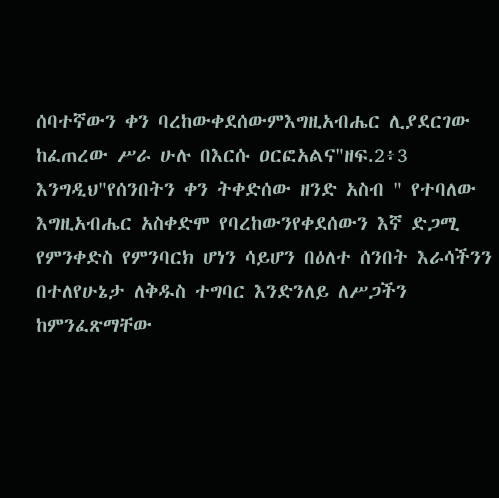ሰባተኛውን ቀን ባረከውቀደሰውምእግዚአብሔር ሊያደርገው ከፈጠረው ሥራ ሁሉ በእርሱ ዐርፎአልና"ዘፍ.2፥3 እንግዲህ"የሰንበትን ቀን ትቀድሰው ዘንድ አስብ " የተባለው እግዚአብሔር አስቀድሞ የባረከውንየቀደሰውን እኛ ድጋሚ የምንቀድስ የምንባርክ ሆነን ሳይሆን በዕለተ ሰንበት እራሳችንን በተለየሁኔታ ለቅዱስ ተግባር እንድንለይ ለሥጋችን ከምንፈጽማቸው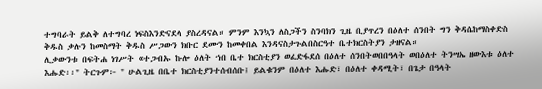ተግባራት ይልቅ ለተግባረ ነፍስእንድናደላ ያስረዳናል። ምንም እንኳን ለስጋችን ስንባክን ጊዜ ቢያጥረን በዕለተ ሰንበት ግን ቅዳሴከማስቀድስ ቅዱስ ቃሉን ከመስማት ቅዱስ ሥጋውን ክቡር ደሙን ከመቀበል እንዳናስታጉልበስርዓተ ቤተክርስትያን ታዘናል።
ሊቃውንቱ በፍትሐ ነገሥት «ተጋብኡ ኩሎ ዕለት ኀበ ቤተ ክርስቲያን ወፈድፋደሰ በዕለተ ሰንበትወበበዓላት ወበዕለተ ትንሣኤ ዘውእቱ ዕለተ እሑድ፡፡" ትርጉም፦ " ሁልጊዜ በቤተ ክርስቲያንተሰብሰቡ፤ ይልቁንም በዕለተ እሑድ፣ በዕለተ ቀዳሚት፣ በጌታ በዓላት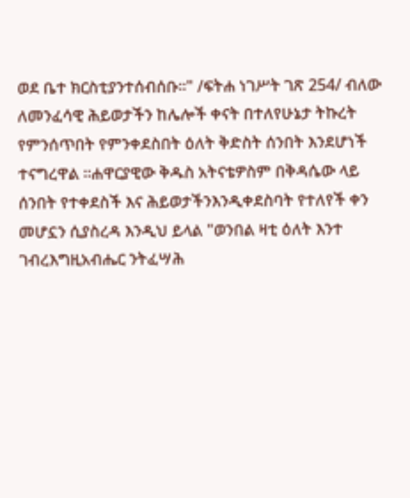ወደ ቤተ ክርስቲያንተሰብሰቡ፡፡" /ፍትሐ ነገሥት ገጽ 254/ ብለው ለመንፈሳዊ ሕይወታችን ከሌሎች ቀናት በተለየሁኔታ ትኩረት የምንሰጥበት የምንቀደስበት ዕለት ቅድስት ሰንበት እንደሆነች ተናግረዋል ።ሐዋርያዊው ቅዱስ አትናቴዎስም በቅዳሴው ላይ ሰንበት የተቀደስች እና ሕይወታችንእንዲቀደስባት የተለየች ቀን መሆኗን ሲያስረዳ እንዲህ ይላል "ወንበል ዛቲ ዕለት እንተ ገብረእግዚአብሔር ንትፈሣሕ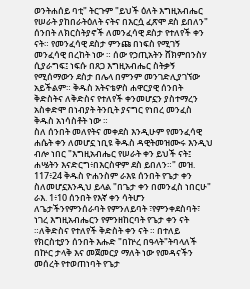ወንትሐሰይ ባቲ" ትርጉም "ይህች ዕለት እግዚአብሔር የሠራት ያከበራትዕለት ናትና በእርሷ ፈጽሞ ደስ ይበለን" ሰንበት ለክርስትያኖች ለመንፈሳዊ ደስታ የተለየች ቀን ናት። የመንፈሳዊ ደስታ ምንጩ በነፍስ የሚገኝ መንፈሳዊ በረከት ነው ። ሰው የኃጢአትን ሸክምበንስሃ ሲያራግፍ፤ ነፍሱ በጸጋ እግዚአብሔር ስትቃኝ የሚሰማውን ደስታ በሌላ በምንም መንገድሊያገኘው አይችልም። ቅዱስ አትናቴዎስ ሐዋርያዊ ሰንበት ቅድስትና ለቅድስና የተለየች ቀንመሆኗን ያስተማረን አስቀድሞ በነብያት ትንቢት ያናግር የነበረ መንፈስ ቅዱስ አነሳስቶት ነው ።
ስለ ሰንበት መለየትና መቀደስ እንዲሁም የመንፈሳዊ ሐሴት ቀን ለመሆኗ ነቢዩ ቅዱስ ዳዊትመዝሙሩ እንዲህ ብሎ ነበር "እግዚአብሔር የሠራት ቀን ይህች ናት፤ ሐሤትን እናድርግ፥በእርስዋም ደስ ይበለን።" መዝ. 117፥24 ቅዱስ ዮሐንስም ራእዩ ሰንበት የጌታ ቀን ስለመሆኗእንዲህ ይላል "በጌታ ቀን በመንፈስ ነበርሁ" ራእ. 1፥10 ሰንበት የእኛ ቀን ሳትሆን ለጌታችንየምንሰራባት የምንለይባት ፣የምንቀደስባት፣ ነገረ እግዚአብሔርን የምንዘከርባት የጌታ ቀን ናት ።ለቅድስና የተለየች ቅድስት ቀን ናት ። በተለይ የክርስቲያን ሰንበት እሑድ "በኵረ በዓላት"ትባላለች በኵር ታላቅ እና መጀመርያ ማለት ነው የመዳናችን መሰረት የተወጠነባት የጌታ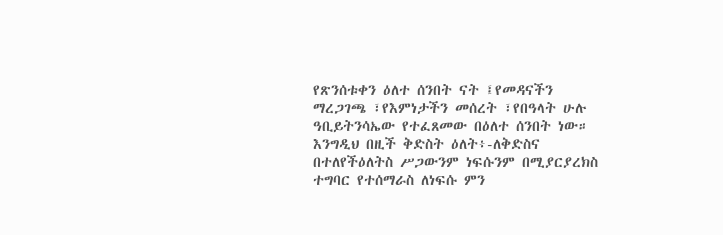የጽንሰቱቀን ዕለተ ሰንበት ናት ፤የመዳናችን ማረጋገጫ ፣የእምነታችን መሰረት ፣የበዓላት ሁሉ ዓቢይትንሳኤው የተፈጸመው በዕለተ ሰንበት ነው። እንግዲህ በዚች ቅድስት ዕለት፥-ለቅድስና በተለየችዕለትስ ሥጋውንም ነፍሱንም በሚያርያረክስ ተግባር የተሰማራስ ለነፍሱ ምን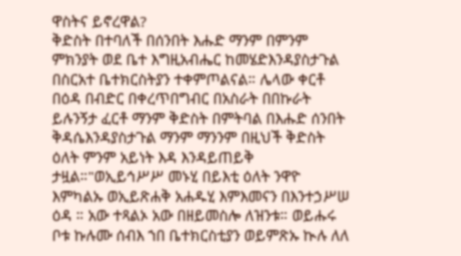ዋስትና ይኖረዋል?
ቅድስት በተባለች በሰንበት እሑድ ማንም በምንም ምክንያት ወደ ቤተ እግዚአብሔር ከመሄድእንዳያስታጉል በስርአተ ቤተክርስትያን ተቀምጦልናል። ሌላው ቀርቶ በዕዳ በብድር በቀረጥበግብር በአስራት በበኩራት ይሉንኝታ ፈርቶ ማንም ቅድስት በምትባል በእሑድ ሰንበት ቅዳሴእንዳያስታጉል ማንም ማንንም በዚህች ቅድስት ዕለት ምንም አይነት እዳ እንዳይጠይቅ ታዟል።"ወኢይኅሥሥ መኑሂ በይእቲ ዕለት ንዋዮ እምካልኡ ወኢይጽሐቅ አሐዱሂ እምእመናን በእንተኃሥሠ ዕዳ ። አው ተጻልኦ አው በዘይመስሎ ለዝንቱ። ወይሑሩ ቦቱ ኩሉሙ ሰብእ ኀበ ቤተክርስቲያን ወይምጽኡ ኲሉ ለለ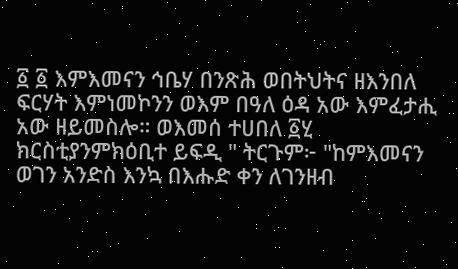፩ ፩ እምእመናን ኅቤሃ በንጽሕ ወበትህትና ዘእንበለ ፍርሃት እምነመኮንን ወእም በዓለ ዕዳ አው እምፈታሒ አው ዘይመስሎ። ወእመሰ ተሀበለ ፩ሂ ክርስቲያንምክዕቢተ ይፍዲ " ትርጉም፦ "ከምእመናን ወገን አንድስ እንኳ በእሑድ ቀን ለገንዘብ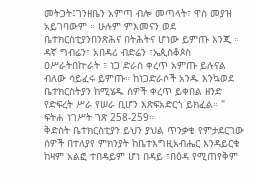መትጋት፤ገንዘቤን አምጣ ብሎ መጣላት፣ ዋስ መያዝ አይገባውም ። ሁሉም ምእመናን ወደ ቤተክርስቲያንበንጽሕና በትሕትና ሆነው ይምጡ እንጂ ። ዳኛ ግብሬን፣ አበዳሪ ብድሬን ፣ኤጲስቆጶስ ዐሥራትበኵራት ፣ ነጋ ድራስ ቀረጥ አምጡ ይሉናል ብለው ሳይፈሩ ይምጡ። ከነጋድራሶች አንዱ እንኳወደ ቤተክርስትያን ከሚሄዱ ሰዎች ቀረጥ ይቀበል ዘንድ የድፍረት ሥራ የሠራ ቢሆን እጽፍአድርጎ ይክፈል። " ፍትሐ ነገሥት ገጽ 258-259።
ቅድስት ቤተክርስቲያን ይህን ያህል ጥንቃቄ የምታደርገው ሰዎች በተለያየ ምክንያት ከቤተእግዚአብሔር እንዳይርቁ ከዛም አልፎ ተበዳይም ሆነ በዳይ ፣በዕዳ የሚጠየቅም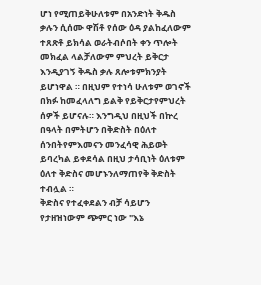ሆነ የሚጠይቅሁለቱም በአንድነት ቅዱስ ቃሉን ሲሰሙ ዋሽቶ የሰው ዕዳ ያልከፈለውም ተጸጽቶ ይክሳል ወራትብሶበት ቀን ጥሎት መክፈል ላልቻለውም ምህረት ይቅርታ እንዲያገኝ ቅዱስ ቃሉ ጸሎቱምክንያት ይሆነዋል ። በዚህም የተነሳ ሁለቱም ወገኖች በክፉ ከመፈላለግ ይልቅ የይቅርታየምህረት ሰዎች ይሆናሉ። እንግዲህ በዚህች በኵረ በዓላት በምትሆን በቅድስት በዕለተ ሰንበትየምእመናን መንፈሳዊ ሕይወት ይባረካል ይቀደሳል በዚህ ታሳቢነት ዕለቱም ዕለተ ቅድስና መሆኑንለማጠየቅ ቅድስት ተብሏል ።
ቅድስና የተፈቀደልን ብቻ ሳይሆን የታዘዝነውም ጭምር ነው "እኔ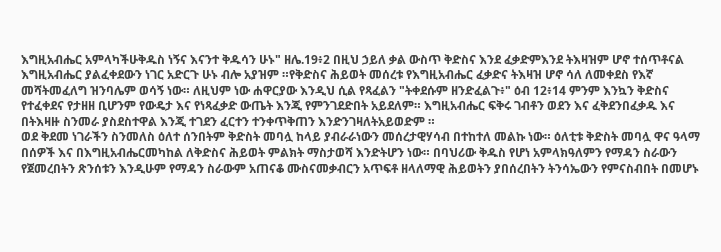እግዚአብሔር አምላካችሁቅዱስ ነኝና እናንተ ቅዱሳን ሁኑ" ዘሌ.19፥2 በዚህ ኃይለ ቃል ውስጥ ቅድስና እንደ ፈቃድምእንደ ትእዛዝም ሆኖ ተሰጥቶናል እግዚአብሔር ያልፈቀደውን ነገር አድርጉ ሁኑ ብሎ አያዝም ።የቅድስና ሕይወት መሰረቱ የእግዚአብሔር ፈቃድና ትእዛዝ ሆኖ ሳለ ለመቀደስ የእኛ መሻትመፈለግ ዝንባሌም ወሳኝ ነው። ለዚህም ነው ሐዋርያው እንዲህ ሲል የጻፈልን "ትቀደሱም ዘንድፈልጉ፥" ዕብ 12፥14 ምንም እንኳን ቅድስና የተፈቀደና የታዘዘ ቢሆንም የውዴታ እና የነጻፈቃድ ውጤት እንጂ የምንገደድበት አይደለም። እግዚአብሔር ፍቅሩ ገብቶን ወደን እና ፈቅደንበፈቃዱ እና በትእዛዙ ስንመራ ያስደስተዋል እንጂ ተገደን ፈርተን ተንቀጥቅጠን እንድንገዛለትአይወድም ።
ወደ ቅደመ ነገራችን ስንመለስ ዕለተ ሰንበትም ቅድስት መባሏ ከላይ ያብራራነውን መሰረታዊሃሳብ በተከተለ መልኩ ነው። ዕለቲቱ ቅድስት መባሏ ዋና ዓላማ በሰዎች እና በእግዚአብሔርመካከል ለቅድስና ሕይወት ምልክት ማስታወሻ እንድትሆን ነው። በባህሪው ቅዱስ የሆነ አምላክዓለምን የማዳን ስራውን የጀመረበትን ጽንሰቱን እንዲሁም የማዳን ስራውም አጠናቆ ሙስናመቃብርን አጥፍቶ ዘላለማዊ ሕይወትን ያበሰረበትን ትንሳኤውን የምናስብበት በመሆኑ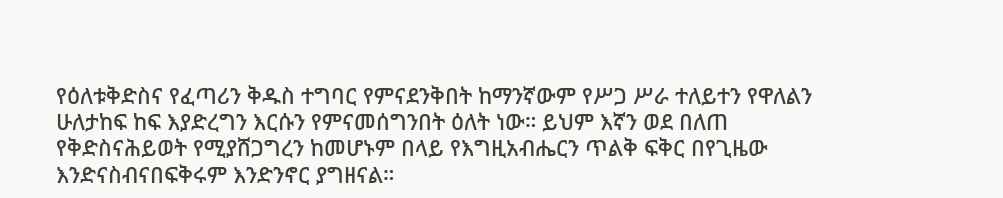የዕለቱቅድስና የፈጣሪን ቅዱስ ተግባር የምናደንቅበት ከማንኛውም የሥጋ ሥራ ተለይተን የዋለልን ሁለታከፍ ከፍ እያድረግን እርሱን የምናመሰግንበት ዕለት ነው። ይህም እኛን ወደ በለጠ የቅድስናሕይወት የሚያሸጋግረን ከመሆኑም በላይ የእግዚአብሔርን ጥልቅ ፍቅር በየጊዜው እንድናስብናበፍቅሩም እንድንኖር ያግዘናል።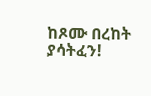ከጾሙ በረከት ያሳትፈን!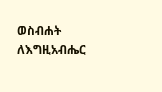ወስብሐት ለእግዚአብሔር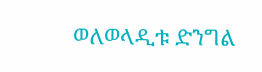ወለወላዲቱ ድንግል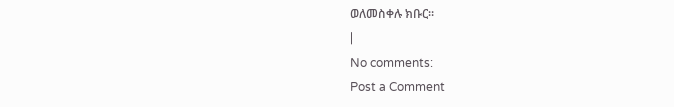ወለመስቀሉ ክቡር።
|
No comments:
Post a Comment